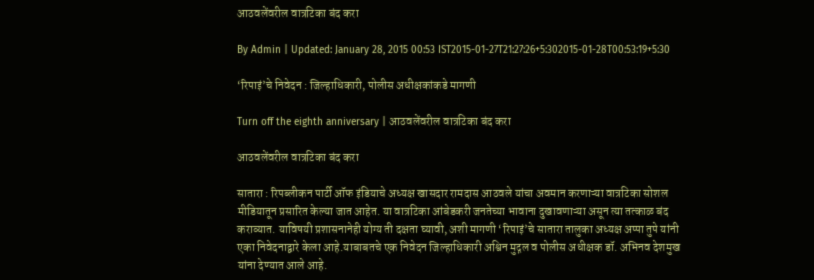आठवलेंवरील वात्रटिका बंद करा

By Admin | Updated: January 28, 2015 00:53 IST2015-01-27T21:27:26+5:302015-01-28T00:53:19+5:30

‘रिपाइं’चे निवेदन : जिल्हाधिकारी, पोलीस अधीक्षकांकडे मागणी

Turn off the eighth anniversary | आठवलेंवरील वात्रटिका बंद करा

आठवलेंवरील वात्रटिका बंद करा

सातारा : रिपब्लीकन पार्टी ऑफ इंडियाचे अध्यक्ष खासदार रामदास आठवले यांचा अवमान करणाऱ्या वात्रटिका सोशल मीडियातून प्रसारित केल्या जात आहेत. या वात्रटिका आंबेडकरी जनतेच्या भावाना दुखावणाऱ्या असून त्या तत्काळ बंद कराव्यात. याविषयी प्रशासनानेही योग्य ती दक्षता घ्यावी, अशी मागणी ‘रिपाइं’चे सातारा तालुका अध्यक्ष अप्पा तुपे यांनी एका निवेदनाद्वारे केला आहे.याबाबतचे एक निवेदन जिल्हाधिकारी अश्विन मुद्गल व पोलीस अधीक्षक डॉ. अभिनव देशमुख यांना देण्यात आले आहे.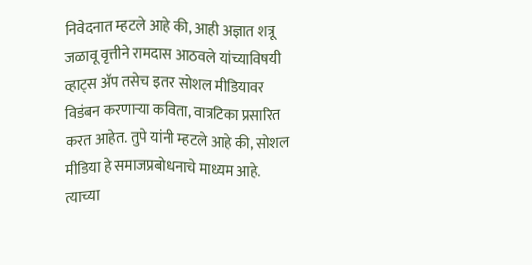निवेदनात म्हटले आहे की, आही अज्ञात शत्रू जळावू वृत्तीने रामदास आठवले यांच्याविषयी व्हाट्स अ‍ॅप तसेच इतर सोशल मीडियावर विडंबन करणाऱ्या कविता, वात्रटिका प्रसारित करत आहेत. तुपे यांनी म्हटले आहे की, सोशल मीडिया हे समाजप्रबोधनाचे माध्यम आहे. त्याच्या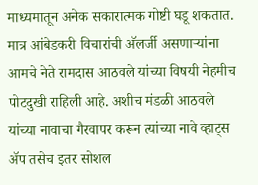माध्यमातून अनेक सकारात्मक गोष्टी घडू शकतात. मात्र आंबेडकरी विचारांची अ‍ॅलर्जी असणाऱ्यांना आमचे नेते रामदास आठवले यांच्या विषयी नेहमीच पोटदुखी राहिली आहे. अशीच मंडळी आठवले यांच्या नावाचा गैरवापर करून त्यांच्या नावे व्हाट्स अ‍ॅप तसेच इतर सोशल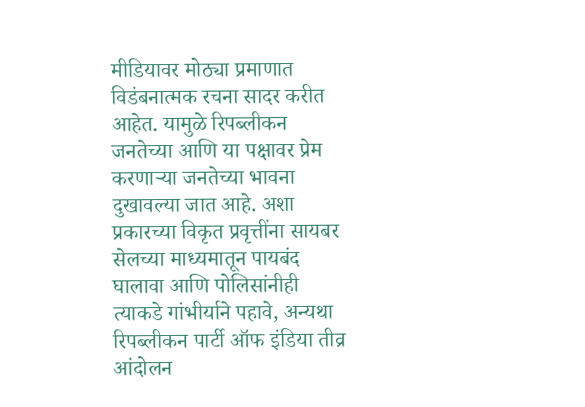मीडियावर मोठ्या प्रमाणात विडंबनात्मक रचना सादर करीत आहेत. यामुळे रिपब्लीकन जनतेच्या आणि या पक्षावर प्रेम करणाऱ्या जनतेच्या भावना दुखावल्या जात आहे. अशा प्रकारच्या विकृत प्रवृत्तींना सायबर सेलच्या माध्यमातून पायबंद घालावा आणि पोलिसांनीही त्याकडे गांभीर्याने पहावे, अन्यथा रिपब्लीकन पार्टी ऑफ इंडिया तीव्र आंदोलन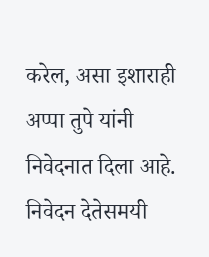करेल, असा इशाराही अप्पा तुपे यांनी निवेदनात दिला आहे.
निवेदन देतेसमयी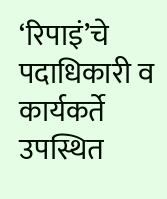‘रिपाइं’चे पदाधिकारी व कार्यकर्ते उपस्थित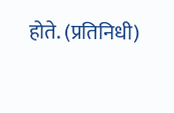होते. (प्रतिनिधी)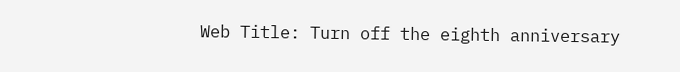Web Title: Turn off the eighth anniversary